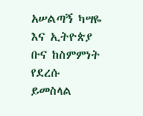አሠልጣኝ ካሣዬ እና ኢትዮጵያ ቡና ከስምምነት የደረሱ ይመስላል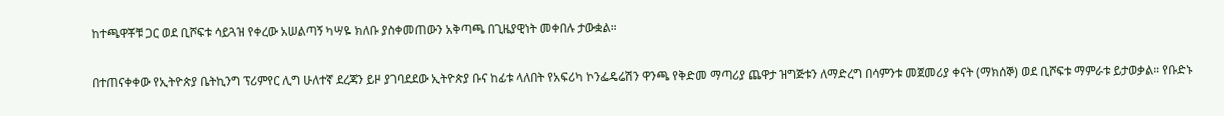ከተጫዋቾቹ ጋር ወደ ቢሾፍቱ ሳይጓዝ የቀረው አሠልጣኝ ካሣዬ ክለቡ ያስቀመጠውን አቅጣጫ በጊዜያዊነት መቀበሉ ታውቋል።

በተጠናቀቀው የኢትዮጵያ ቤትኪንግ ፕሪምየር ሊግ ሁለተኛ ደረጃን ይዞ ያገባደደው ኢትዮጵያ ቡና ከፊቱ ላለበት የአፍሪካ ኮንፌዴሬሽን ዋንጫ የቅድመ ማጣሪያ ጨዋታ ዝግጅቱን ለማድረግ በሳምንቱ መጀመሪያ ቀናት (ማክሰኞ) ወደ ቢሾፍቱ ማምራቱ ይታወቃል። የቡድኑ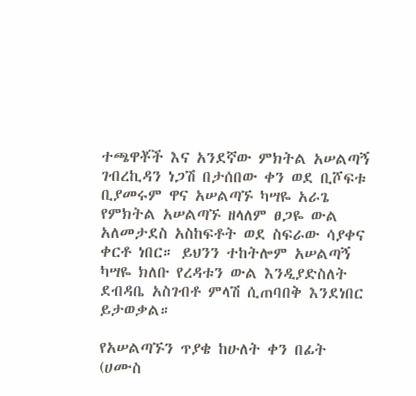ተጫዋቾች እና አንደኛው ምክትል አሠልጣኝ ገብረኪዳን ነጋሽ በታሰበው ቀን ወደ ቢሾፍቱ ቢያመሩም ዋና አሠልጣኙ ካሣዬ አራጌ የምክትል አሠልጣኙ ዘላለም ፀጋዬ ውል አለመታደስ አስከፍቶት ወደ ስፍራው ሳያቀና ቀርቶ ነበር። ይህንን ተከትሎም አሠልጣኝ ካሣዬ ክለቡ የረዳቱን ውል እንዲያድስለት ደብዳቤ አስገብቶ ምላሽ ሲጠባበቅ እንደነበር ይታወቃል።

የአሠልጣኙን ጥያቄ ከሁለት ቀን በፊት (ሀሙስ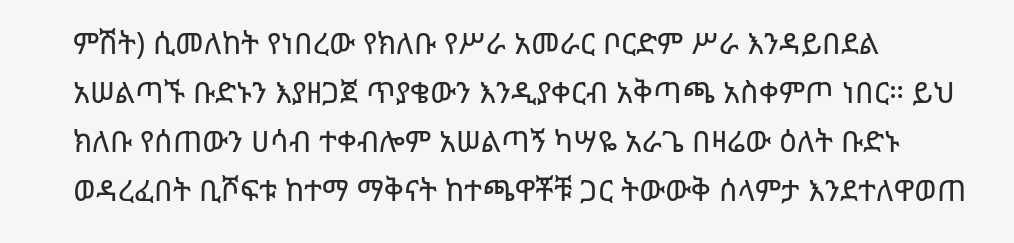ምሽት) ሲመለከት የነበረው የክለቡ የሥራ አመራር ቦርድም ሥራ እንዳይበደል አሠልጣኙ ቡድኑን እያዘጋጀ ጥያቄውን እንዲያቀርብ አቅጣጫ አስቀምጦ ነበር። ይህ ክለቡ የሰጠውን ሀሳብ ተቀብሎም አሠልጣኝ ካሣዬ አራጌ በዛሬው ዕለት ቡድኑ ወዳረፈበት ቢሾፍቱ ከተማ ማቅናት ከተጫዋቾቹ ጋር ትውውቅ ሰላምታ እንደተለዋወጠ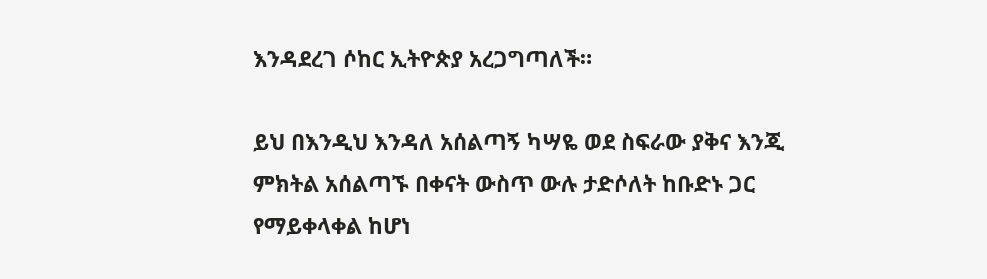እንዳደረገ ሶከር ኢትዮጵያ አረጋግጣለች።

ይህ በእንዲህ እንዳለ አሰልጣኝ ካሣዬ ወደ ስፍራው ያቅና እንጂ ምክትል አሰልጣኙ በቀናት ውስጥ ውሉ ታድሶለት ከቡድኑ ጋር የማይቀላቀል ከሆነ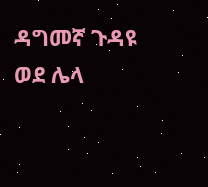ዳግመኛ ጉዳዩ ወደ ሌላ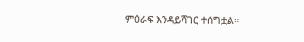ምዕራፍ እንዳይሻገር ተሰግቷል።